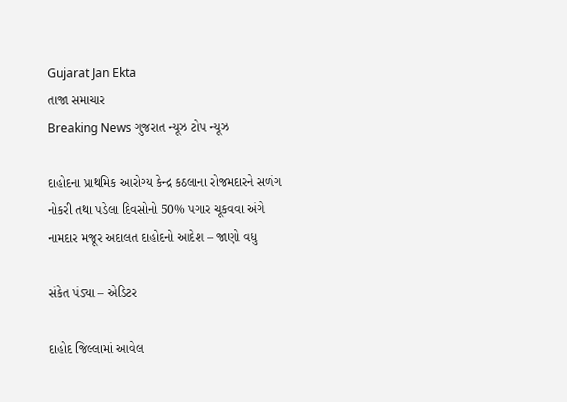Gujarat Jan Ekta
તાજા સમાચાર
Breaking News ગુજરાત ન્યૂઝ ટોપ ન્યૂઝ

દાહોદના પ્રાથમિક આરોગ્ય કેન્દ્ર કઠલાના રોજમદારને સળંગ નોકરી તથા પડેલા દિવસોનો 50% પગાર ચૂકવવા અંગે નામદાર મજૂર અદાલત દાહોદનો આદેશ – જાણો વધુ

સંકેત પંડ્યા – એડિટર

દાહોદ જિલ્લામાં આવેલ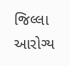જિલ્લા આરોગ્ય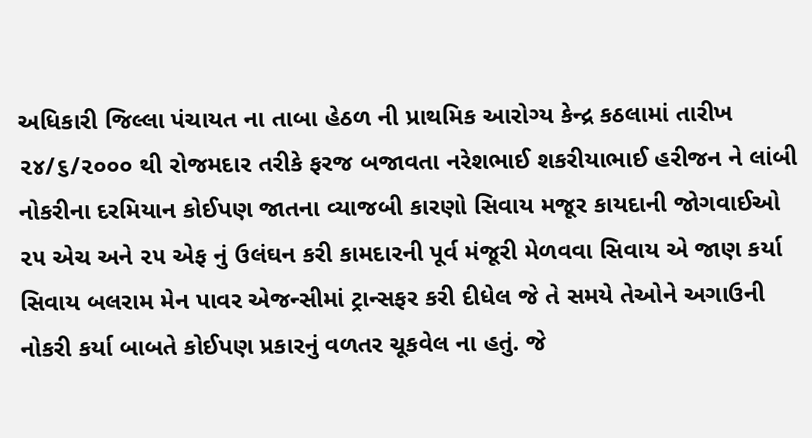અધિકારી જિલ્લા પંચાયત ના તાબા હેઠળ ની પ્રાથમિક આરોગ્ય કેન્દ્ર કઠલામાં તારીખ ૨૪/૬/૨૦૦૦ થી રોજમદાર તરીકે ફરજ બજાવતા નરેશભાઈ શકરીયાભાઈ હરીજન ને લાંબી નોકરીના દરમિયાન કોઈપણ જાતના વ્યાજબી કારણો સિવાય મજૂર કાયદાની જોગવાઈઓ ૨૫ એચ અને ૨૫ એફ નું ઉલંઘન કરી કામદારની પૂર્વ મંજૂરી મેળવવા સિવાય એ જાણ કર્યા સિવાય બલરામ મેન પાવર એજન્સીમાં ટ્રાન્સફર કરી દીધેલ જે તે સમયે તેઓને અગાઉની નોકરી કર્યા બાબતે કોઈપણ પ્રકારનું વળતર ચૂકવેલ ના હતું. જે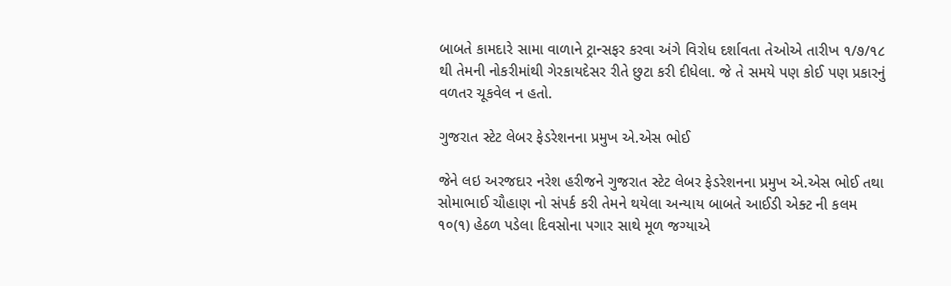બાબતે કામદારે સામા વાળાને ટ્રાન્સફર કરવા અંગે વિરોધ દર્શાવતા તેઓએ તારીખ ૧/૭/૧૮ થી તેમની નોકરીમાંથી ગેરકાયદેસર રીતે છુટા કરી દીધેલા. જે તે સમયે પણ કોઈ પણ પ્રકારનું વળતર ચૂકવેલ ન હતો.

ગુજરાત સ્ટેટ લેબર ફેડરેશનના પ્રમુખ એ.એસ ભોઈ

જેને લઇ અરજદાર નરેશ હરીજને ગુજરાત સ્ટેટ લેબર ફેડરેશનના પ્રમુખ એ.એસ ભોઈ તથા સોમાભાઈ ચૌહાણ નો સંપર્ક કરી તેમને થયેલા અન્યાય બાબતે આઈડી એક્ટ ની કલમ ૧૦(૧) હેઠળ પડેલા દિવસોના પગાર સાથે મૂળ જગ્યાએ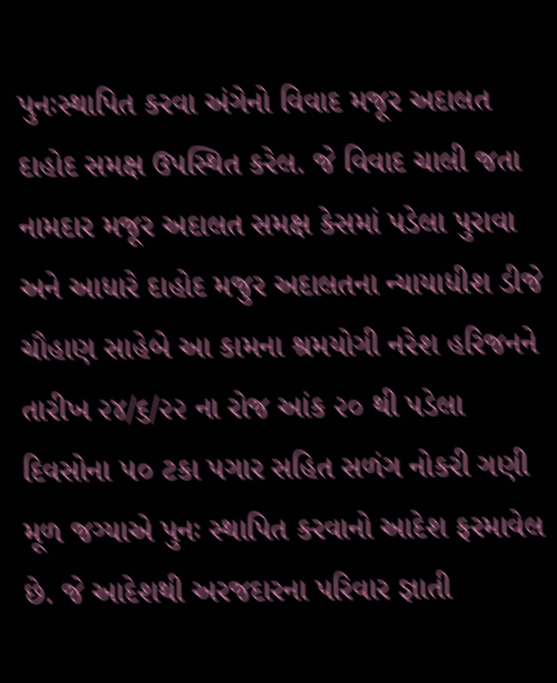પુનઃસ્થાપિત કરવા અંગેનો વિવાદ મજૂર અદાલત દાહોદ સમક્ષ ઉપસ્થિત કરેલ. જે વિવાદ ચાલી જતા નામદાર મજૂર અદાલત સમક્ષ કેસમાં પડેલા પુરાવા અને આધારે દાહોદ મજુર અદાલતના ન્યાયાધીશ ડીજે ચૌહાણ સાહેબે આ કામના શ્રમયોગી નરેશ હરિજનને તારીખ ૨૪/૬/૨૨ ના રોજ આંક ૨૦ થી પડેલા દિવસોના ૫૦ ટકા પગાર સહિત સળંગ નોકરી ગણી મૂળ જગ્યાએ પુનઃ સ્થાપિત કરવાનો આદેશ ફરમાવેલ છે. જે આદેશથી અરજદારના પરિવાર જ્ઞાતી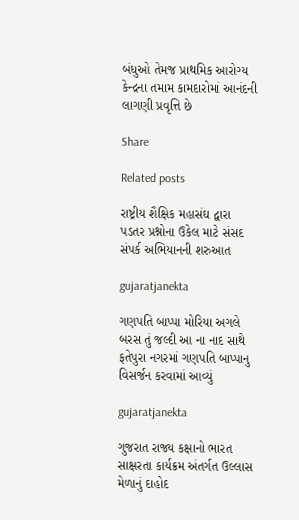બંધુઓ તેમજ પ્રાથમિક આરોગ્ય કેન્દ્રના તમામ કામદારોમાં આનંદની લાગણી પ્રવૃત્તિ છે

Share

Related posts

રાષ્ટ્રીય શૈક્ષિક મહાસંઘ દ્વારા પડતર પ્રશ્નોના ઉકેલ માટે સંસદ સંપર્ક અભિયાનની શરુઆત

gujaratjanekta

ગણપતિ બાપ્પા મોરિયા અગલે બરસ તું જલ્દી આ ના નાદ સાથે ફતેપુરા નગરમાં ગણપતિ બાપ્પાનુ વિસર્જન કરવામાં આવ્યું

gujaratjanekta

ગુજરાત રાજ્ય કક્ષાનો ભારત સાક્ષરતા કાર્યક્રમ અંતર્ગત ઉલ્લાસ મેળાનું દાહોદ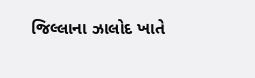જિલ્લાના ઝાલોદ ખાતે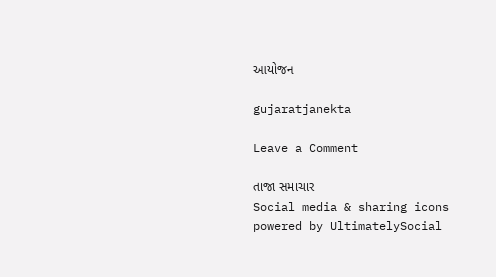આયોજન

gujaratjanekta

Leave a Comment

તાજા સમાચાર
Social media & sharing icons powered by UltimatelySocial